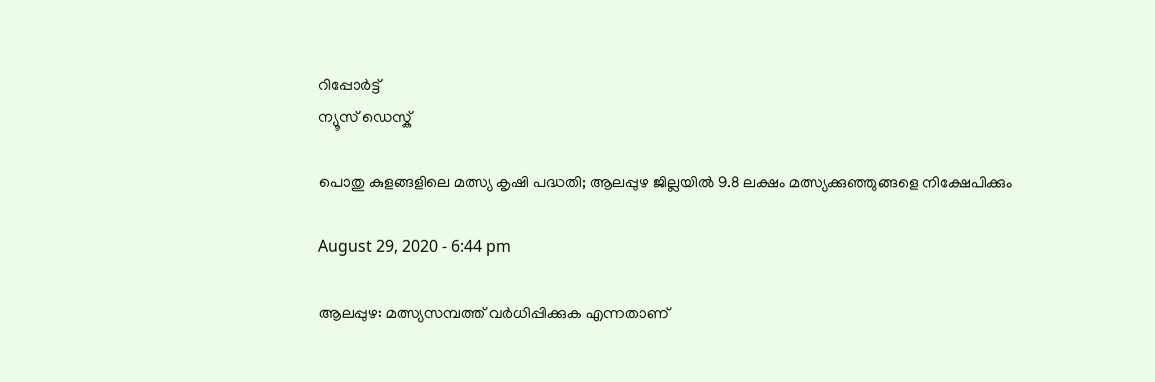റിപ്പോര്‍ട്ട്
ന്യൂസ് ഡെസ്ക്

പൊതു കുളങ്ങളിലെ മത്സ്യ കൃഷി പദ്ധതി; ആലപ്പുഴ ജില്ലയില്‍ 9.8 ലക്ഷം മത്സ്യക്കുഞ്ഞുങ്ങളെ നിക്ഷേപിക്കും

August 29, 2020 - 6:44 pm

ആലപ്പുഴ: മത്സ്യസമ്പത്ത് വര്‍ധിപ്പിക്കുക എന്നതാണ്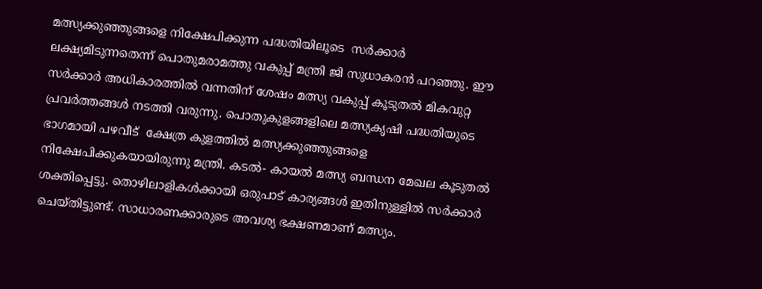മത്സ്യക്കുഞ്ഞുങ്ങളെ നിക്ഷേപിക്കുന്ന പദ്ധതിയിലൂടെ  സര്‍ക്കാര്‍ ലക്ഷ്യമിടുന്നതെന്ന് പൊതുമരാമത്തു വകുപ്പ് മന്ത്രി ജി സുധാകരന്‍ പറഞ്ഞു. ഈ സര്‍ക്കാര്‍ അധികാരത്തില്‍ വന്നതിന് ശേഷം മത്സ്യ വകുപ്പ് കൂടുതല്‍ മികവുറ്റ പ്രവര്‍ത്തങ്ങള്‍ നടത്തി വരുന്നു. പൊതുകുളങ്ങളിലെ മത്സ്യകൃഷി പദ്ധതിയുടെ ഭാഗമായി പഴവീട്  ക്ഷേത്ര കുളത്തില്‍ മത്സ്യക്കുഞ്ഞുങ്ങളെ നിക്ഷേപിക്കുകയായിരുന്നു മന്ത്രി. കടല്‍- കായല്‍ മത്സ്യ ബന്ധന മേഖല കൂടുതല്‍ ശക്തിപ്പെട്ടു. തൊഴിലാളികള്‍ക്കായി ഒരുപാട് കാര്യങ്ങള്‍ ഇതിനുള്ളില്‍ സര്‍ക്കാര്‍ ചെയ്തിട്ടുണ്ട്. സാധാരണക്കാരുടെ അവശ്യ ഭക്ഷണമാണ് മത്സ്യം.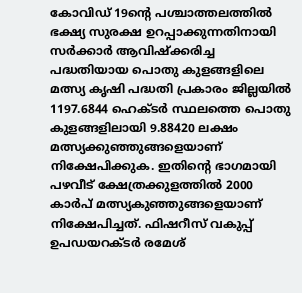കോവിഡ് 19ന്റെ പശ്ചാത്തലത്തില്‍ ഭക്ഷ്യ സുരക്ഷ ഉറപ്പാക്കുന്നതിനായി സര്‍ക്കാര്‍ ആവിഷ്‌ക്കരിച്ച പദ്ധതിയായ പൊതു കുളങ്ങളിലെ മത്സ്യ കൃഷി പദ്ധതി പ്രകാരം ജില്ലയില്‍ 1197.6844 ഹെക്ടര്‍ സ്ഥലത്തെ പൊതു കുളങ്ങളിലായി 9.88420 ലക്ഷം മത്സ്യക്കുഞ്ഞുങ്ങളെയാണ് നിക്ഷേപിക്കുക. ഇതിന്റെ ഭാഗമായി പഴവീട് ക്ഷേത്രക്കുളത്തില്‍ 2000 കാര്‍പ് മത്സ്യകുഞ്ഞുങ്ങളെയാണ് നിക്ഷേപിച്ചത്. ഫിഷറീസ് വകുപ്പ് ഉപഡയറക്ടര്‍ രമേശ്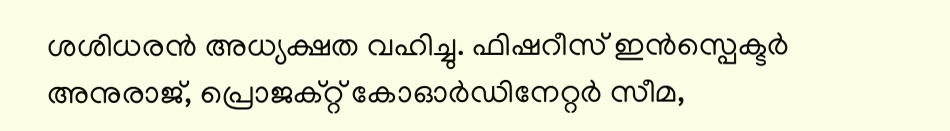ശശിധരന്‍ അധ്യക്ഷത വഹിച്ചു. ഫിഷറീസ് ഇന്‍സ്പെക്ടര്‍ അനുരാജ്, പ്രൊജക്റ്റ് കോഓര്‍ഡിനേറ്റര്‍ സീമ,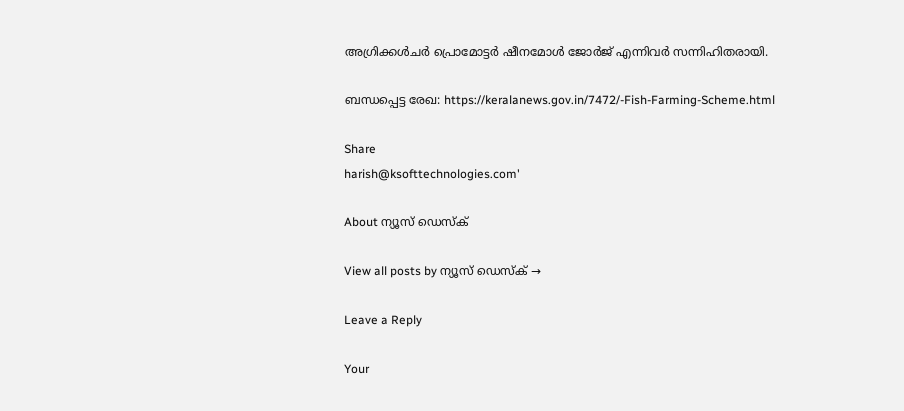അഗ്രിക്കള്‍ചര്‍ പ്രൊമോട്ടര്‍ ഷീനമോള്‍ ജോര്‍ജ് എന്നിവര്‍ സന്നിഹിതരായി.

ബന്ധപ്പെട്ട രേഖ: https://keralanews.gov.in/7472/-Fish-Farming-Scheme.html

Share
harish@ksofttechnologies.com'

About ന്യൂസ് ഡെസ്ക്

View all posts by ന്യൂസ് ഡെസ്ക് →

Leave a Reply

Your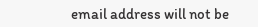email address will not be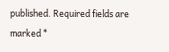published. Required fields are marked *